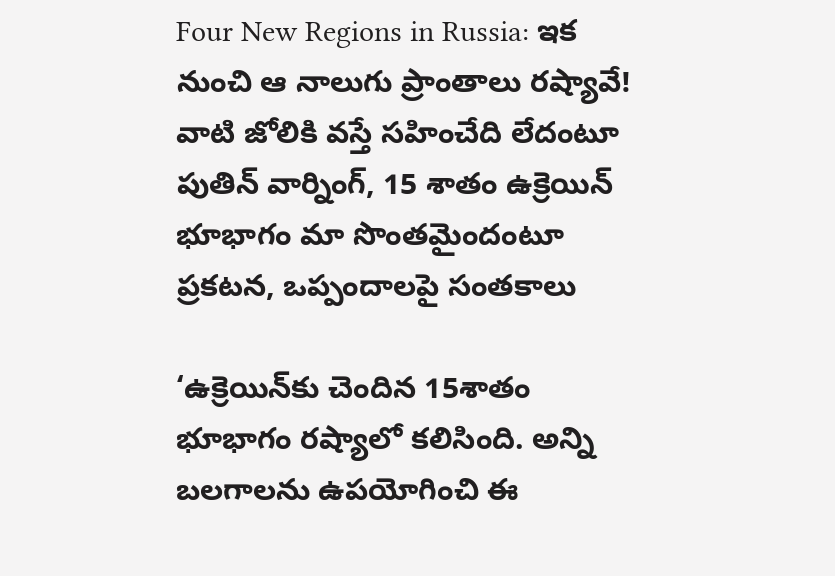Four New Regions in Russia: ఇక నుంచి ఆ నాలుగు ప్రాంతాలు రష్యావే! వాటి జోలికి వస్తే సహించేది లేదంటూ పుతిన్ వార్నింగ్, 15 శాతం ఉక్రెయిన్ భూభాగం మా సొంతమైందంటూ ప్రకటన, ఒప్పందాలపై సంతకాలు

‘ఉక్రెయిన్‌కు చెందిన 15శాతం భూభాగం రష్యాలో కలిసింది. అన్ని బలగాలను ఉపయోగించి ఈ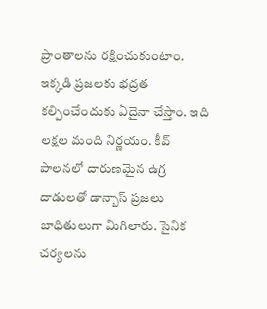ప్రాంతాలను రక్షించుకుంటాం. ఇక్కడి ప్రజలకు భద్రత కల్పించేందుకు ఏదైనా చేస్తాం. ఇది లక్షల మంది నిర్ణయం. కీవ్‌ పాలనలో దారుణమైన ఉగ్ర దాడులతో డాన్బాస్‌ ప్రజలు బాధితులుగా మిగిలారు. సైనిక చర్యలను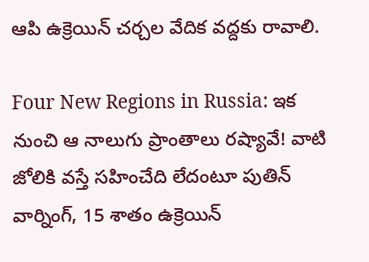ఆపి ఉక్రెయిన్‌ చర్చల వేదిక వద్దకు రావాలి.

Four New Regions in Russia: ఇక నుంచి ఆ నాలుగు ప్రాంతాలు రష్యావే! వాటి జోలికి వస్తే సహించేది లేదంటూ పుతిన్ వార్నింగ్, 15 శాతం ఉక్రెయిన్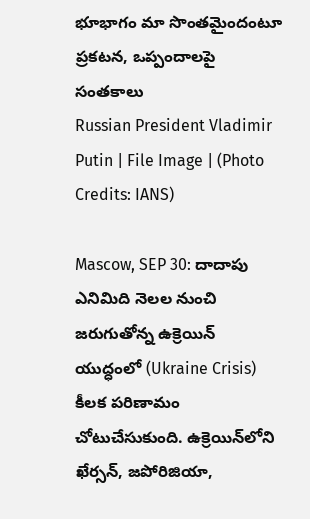భూభాగం మా సొంతమైందంటూ ప్రకటన, ఒప్పందాలపై సంతకాలు
Russian President Vladimir Putin | File Image | (Photo Credits: IANS)

Mascow, SEP 30: దాదాపు ఎనిమిది నెలల నుంచి జరుగుతోన్న ఉక్రెయిన్‌ యుద్ధంలో (Ukraine Crisis) కీలక పరిణామం చోటుచేసుకుంది. ఉక్రెయిన్‌లోని ఖేర్సన్‌, జపోరిజియా,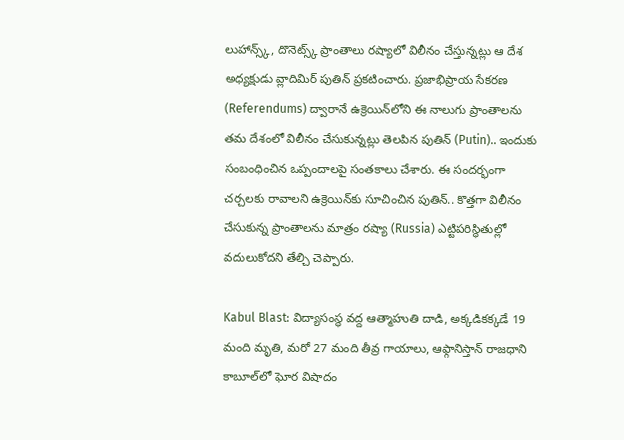లుహాన్స్క్‌, దొనెట్స్క్‌ ప్రాంతాలు రష్యాలో విలీనం చేస్తున్నట్లు ఆ దేశ అధ్యక్షుడు వ్లాదిమిర్‌ పుతిన్‌ ప్రకటించారు. ప్రజాభిప్రాయ సేకరణ (Referendums) ద్వారానే ఉక్రెయిన్‌లోని ఈ నాలుగు ప్రాంతాలను తమ దేశంలో విలీనం చేసుకున్నట్లు తెలపిన పుతిన్ (Putin).. ఇందుకు సంబంధించిన ఒప్పందాలపై సంతకాలు చేశారు. ఈ సందర్భంగా చర్చలకు రావాలని ఉక్రెయిన్‌కు సూచించిన పుతిన్‌.. కొత్తగా విలీనం చేసుకున్న ప్రాంతాలను మాత్రం రష్యా (Russia) ఎట్టిపరిస్థితుల్లో వదులుకోదని తేల్చి చెప్పారు.

Kabul Blast: విద్యాసంస్థ వద్ద ఆత్మాహుతి దాడి, అక్కడికక్కడే 19 మంది మృతి, మరో 27 మంది తీవ్ర గాయాలు, ఆఫ్గానిస్తాన్ రాజధాని కాబూల్‌లో ఘోర విషాదం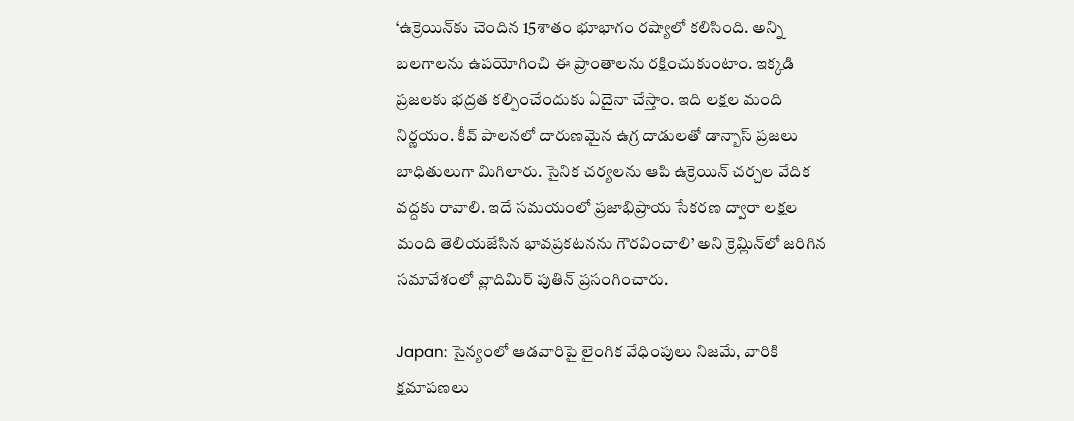‘ఉక్రెయిన్‌కు చెందిన 15శాతం భూభాగం రష్యాలో కలిసింది. అన్ని బలగాలను ఉపయోగించి ఈ ప్రాంతాలను రక్షించుకుంటాం. ఇక్కడి ప్రజలకు భద్రత కల్పించేందుకు ఏదైనా చేస్తాం. ఇది లక్షల మంది నిర్ణయం. కీవ్‌ పాలనలో దారుణమైన ఉగ్ర దాడులతో డాన్బాస్‌ ప్రజలు బాధితులుగా మిగిలారు. సైనిక చర్యలను ఆపి ఉక్రెయిన్‌ చర్చల వేదిక వద్దకు రావాలి. ఇదే సమయంలో ప్రజాభిప్రాయ సేకరణ ద్వారా లక్షల మంది తెలియజేసిన భావప్రకటనను గౌరవించాలి’ అని క్రెమ్లిన్‌లో జరిగిన సమావేశంలో వ్లాదిమిర్‌ పుతిన్‌ ప్రసంగించారు.

Japan: సైన్యంలో ఆడవారిపై లైంగిక వేధింపులు నిజమే, వారికి క్షమాపణలు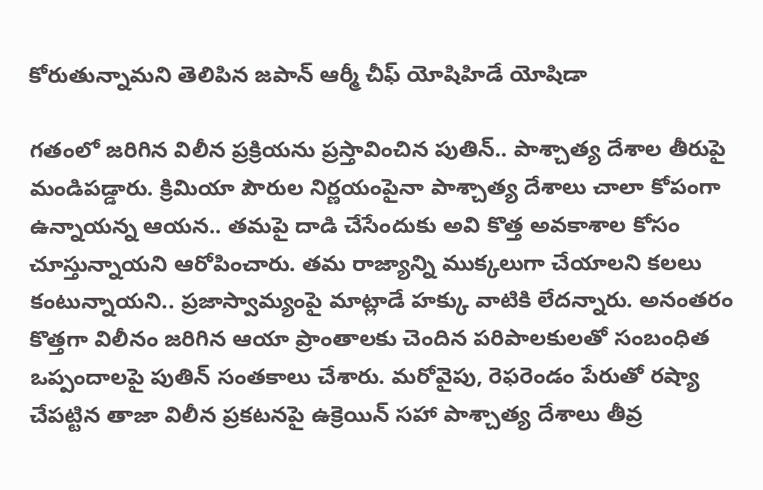కోరుతున్నామని తెలిపిన జపాన్ ఆర్మీ చీఫ్ యోషిహిడే యోషిడా

గతంలో జరిగిన విలీన ప్రక్రియను ప్రస్తావించిన పుతిన్‌.. పాశ్చాత్య దేశాల తీరుపై మండిపడ్డారు. క్రిమియా పౌరుల నిర్ణయంపైనా పాశ్చాత్య దేశాలు చాలా కోపంగా ఉన్నాయన్న ఆయన.. తమపై దాడి చేసేందుకు అవి కొత్త అవకాశాల కోసం చూస్తున్నాయని ఆరోపించారు. తమ రాజ్యాన్ని ముక్కలుగా చేయాలని కలలు కంటున్నాయని.. ప్రజాస్వామ్యంపై మాట్లాడే హక్కు వాటికి లేదన్నారు. అనంతరం కొత్తగా విలీనం జరిగిన ఆయా ప్రాంతాలకు చెందిన పరిపాలకులతో సంబంధిత ఒప్పందాలపై పుతిన్‌ సంతకాలు చేశారు. మరోవైపు, రెఫరెండం పేరుతో రష్యా చేపట్టిన తాజా విలీన ప్రకటనపై ఉక్రెయిన్‌ సహా పాశ్చాత్య దేశాలు తీవ్ర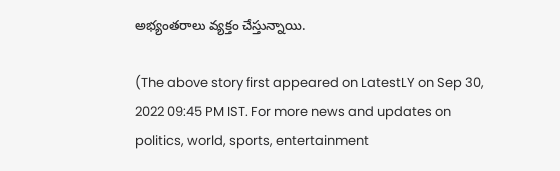అభ్యంతరాలు వ్యక్తం చేస్తున్నాయి.

(The above story first appeared on LatestLY on Sep 30, 2022 09:45 PM IST. For more news and updates on politics, world, sports, entertainment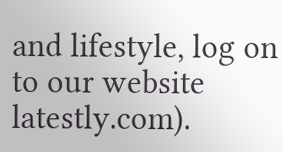and lifestyle, log on to our website latestly.com).